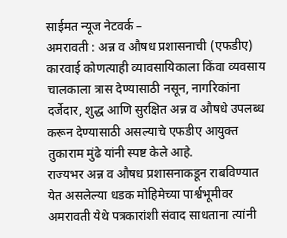साईमत न्यूज नेटवर्क –
अमरावती : अन्न व औषध प्रशासनाची (एफडीए) कारवाई कोणत्याही व्यावसायिकाला किंवा व्यवसाय चालकाला त्रास देण्यासाठी नसून, नागरिकांना दर्जेदार, शुद्ध आणि सुरक्षित अन्न व औषधे उपलब्ध करून देण्यासाठी असल्याचे एफडीए आयुक्त तुकाराम मुंढे यांनी स्पष्ट केले आहे.
राज्यभर अन्न व औषध प्रशासनाकडून राबविण्यात येत असलेल्या धडक मोहिमेच्या पार्श्वभूमीवर अमरावती येथे पत्रकारांशी संवाद साधताना त्यांनी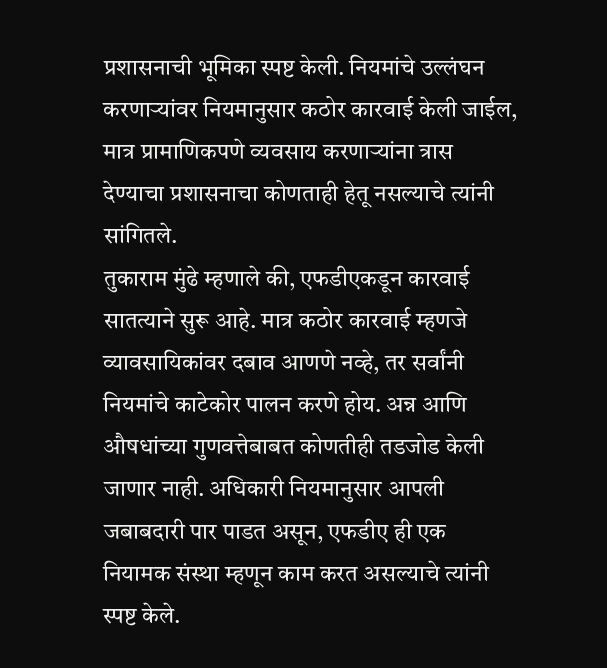प्रशासनाची भूमिका स्पष्ट केली. नियमांचे उल्लंघन करणाऱ्यांवर नियमानुसार कठोर कारवाई केली जाईल, मात्र प्रामाणिकपणे व्यवसाय करणाऱ्यांना त्रास देण्याचा प्रशासनाचा कोणताही हेतू नसल्याचे त्यांनी सांगितले.
तुकाराम मुंढे म्हणाले की, एफडीएकडून कारवाई सातत्याने सुरू आहे. मात्र कठोर कारवाई म्हणजे व्यावसायिकांवर दबाव आणणे नव्हे, तर सर्वांनी नियमांचे काटेकोर पालन करणे होय. अन्न आणि औषधांच्या गुणवत्तेबाबत कोणतीही तडजोड केली जाणार नाही. अधिकारी नियमानुसार आपली जबाबदारी पार पाडत असून, एफडीए ही एक नियामक संस्था म्हणून काम करत असल्याचे त्यांनी स्पष्ट केले.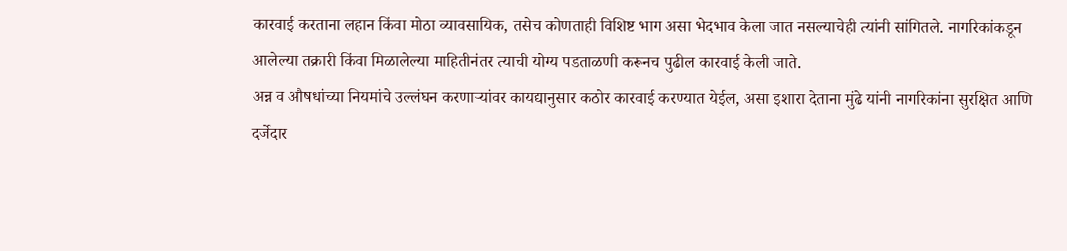कारवाई करताना लहान किंवा मोठा व्यावसायिक, तसेच कोणताही विशिष्ट भाग असा भेदभाव केला जात नसल्याचेही त्यांनी सांगितले. नागरिकांकडून आलेल्या तक्रारी किंवा मिळालेल्या माहितीनंतर त्याची योग्य पडताळणी करूनच पुढील कारवाई केली जाते.
अन्न व औषधांच्या नियमांचे उल्लंघन करणाऱ्यांवर कायद्यानुसार कठोर कारवाई करण्यात येईल, असा इशारा देताना मुंढे यांनी नागरिकांना सुरक्षित आणि दर्जेदार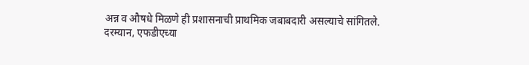अन्न व औषधे मिळणे ही प्रशासनाची प्राथमिक जबाबदारी असल्याचे सांगितले.
दरम्यान, एफडीएच्या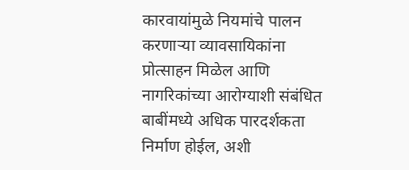कारवायांमुळे नियमांचे पालन करणाऱ्या व्यावसायिकांना प्रोत्साहन मिळेल आणि नागरिकांच्या आरोग्याशी संबंधित बाबींमध्ये अधिक पारदर्शकता निर्माण होईल, अशी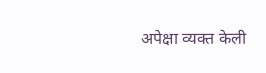अपेक्षा व्यक्त केली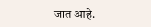जात आहे.